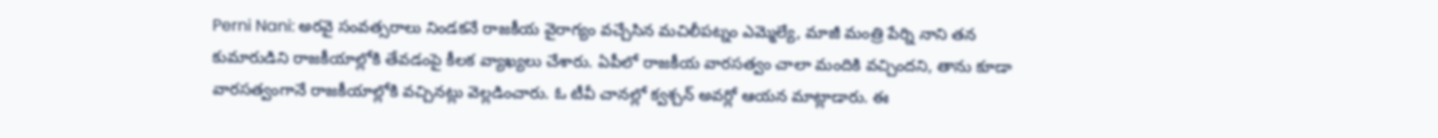Perni Nani: అరవై సంవత్సరాలు నిండకనే రాజకీయ వైరాగ్యం వచ్చేసిన మచిలీపట్నం ఎమ్మెల్యే, మాజీ మంత్రి పేర్ని నాని తన కుమారుడిని రాజకీయాల్లోకి తేవడంపై కీలక వ్యాఖ్యలు చేశారు. ఏపీలో రాజకీయ వారసత్వం చాలా మందికి వచ్చిందని, తాను కూడా వారసత్వంగానే రాజకీయాల్లోకి వచ్చినట్లు వెల్లడించారు. ఓ టీవీ చానల్లో క్వశ్చన్ అవర్లో ఆయన మాట్లాడారు. ఈ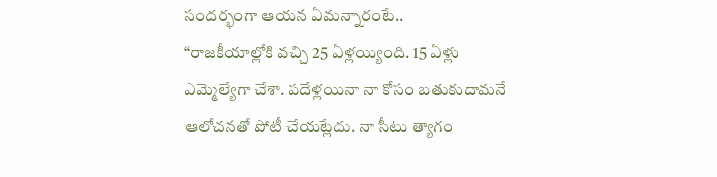సందర్భంగా ఆయన ఏమన్నారంటే..
“రాజకీయాల్లోకి వచ్చి 25 ఏళ్లయ్యింది. 15 ఏళ్లు ఎమ్మెల్యేగా చేశా. పదేళ్లయినా నా కోసం బతుకుదామనే ఆలోచనతో పోటీ చేయట్లేదు. నా సీటు త్యాగం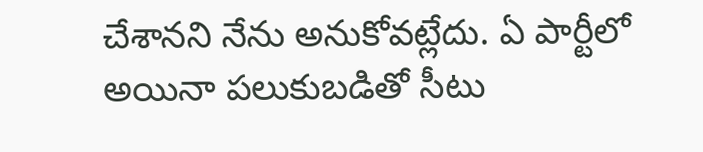చేశానని నేను అనుకోవట్లేదు. ఏ పార్టీలో అయినా పలుకుబడితో సీటు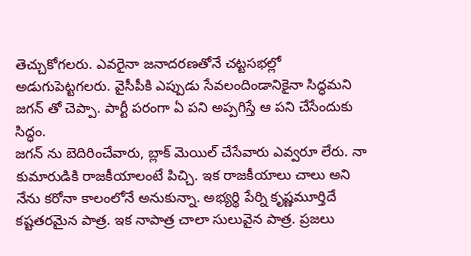తెచ్చుకోగలరు. ఎవరైనా జనాదరణతోనే చట్టసభల్లో అడుగుపెట్టగలరు. వైసీపీకి ఎప్పుడు సేవలందిండానికైనా సిద్ధమని జగన్ తో చెప్పా. పార్టీ పరంగా ఏ పని అప్పగిస్తే ఆ పని చేసేందుకు సిద్ధం.
జగన్ ను బెదిరించేవారు, బ్లాక్ మెయిల్ చేసేవారు ఎవ్వరూ లేరు. నా కుమారుడికి రాజకీయాలంటే పిచ్చి. ఇక రాజకీయాలు చాలు అని నేను కరోనా కాలంలోనే అనుకున్నా. అభ్యర్థి పేర్ని కృష్ణమూర్తిదే కష్టతరమైన పాత్ర. ఇక నాపాత్ర చాలా సులువైన పాత్ర. ప్రజలు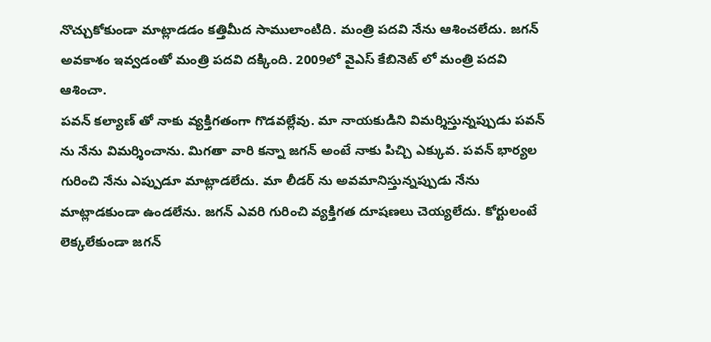నొచ్చుకోకుండా మాట్లాడడం కత్తిమీద సాములాంటిది. మంత్రి పదవి నేను ఆశించలేదు. జగన్ అవకాశం ఇవ్వడంతో మంత్రి పదవి దక్కింది. 2009లో వైఎస్ కేబినెట్ లో మంత్రి పదవి ఆశించా.
పవన్ కల్యాణ్ తో నాకు వ్యక్తిగతంగా గొడవల్లేవు. మా నాయకుడిని విమర్శిస్తున్నప్పుడు పవన్ ను నేను విమర్శించాను. మిగతా వారి కన్నా జగన్ అంటే నాకు పిచ్చి ఎక్కువ. పవన్ భార్యల గురించి నేను ఎప్పుడూ మాట్లాడలేదు. మా లీడర్ ను అవమానిస్తున్నప్పుడు నేను మాట్లాడకుండా ఉండలేను. జగన్ ఎవరి గురించి వ్యక్తిగత దూషణలు చెయ్యలేదు. కోర్టులంటే లెక్కలేకుండా జగన్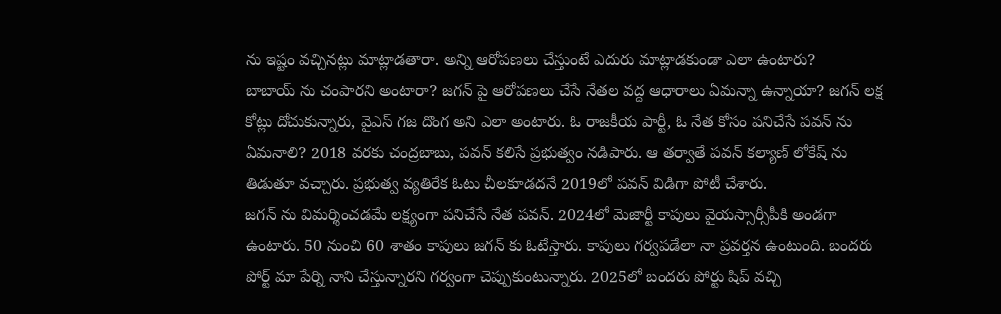ను ఇష్టం వచ్చినట్లు మాట్లాడతారా. అన్ని ఆరోపణలు చేస్తుంటే ఎదురు మాట్లాడకుండా ఎలా ఉంటారు?
బాబాయ్ ను చంపారని అంటారా? జగన్ పై ఆరోపణలు చేసే నేతల వద్ద ఆధారాలు ఏమన్నా ఉన్నాయా? జగన్ లక్ష కోట్లు దోచుకున్నారు, వైఎస్ గజ దొంగ అని ఎలా అంటారు. ఓ రాజకీయ పార్టీ, ఓ నేత కోసం పనిచేసే పవన్ ను ఏమనాలి? 2018 వరకు చంద్రబాబు, పవన్ కలిసే ప్రభుత్వం నడిపారు. ఆ తర్వాతే పవన్ కల్యాణ్ లోకేష్ ను తిడుతూ వచ్చారు. ప్రభుత్వ వ్యతిరేక ఓటు చీలకూడదనే 2019లో పవన్ విడిగా పోటీ చేశారు.
జగన్ ను విమర్శించడమే లక్ష్యంగా పనిచేసే నేత పవన్. 2024లో మెజార్టీ కాపులు వైయస్సార్సీపీకి అండగా ఉంటారు. 50 నుంచి 60 శాతం కాపులు జగన్ కు ఓటేస్తారు. కాపులు గర్వపడేలా నా ప్రవర్తన ఉంటుంది. బందరు పోర్ట్ మా పేర్ని నాని చేస్తున్నారని గర్వంగా చెప్పుకుంటున్నారు. 2025లో బందరు పోర్టు షిప్ వచ్చి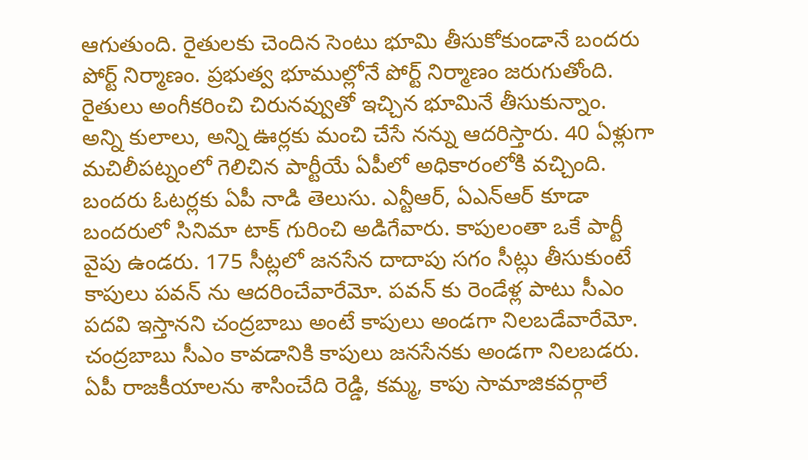ఆగుతుంది. రైతులకు చెందిన సెంటు భూమి తీసుకోకుండానే బందరు పోర్ట్ నిర్మాణం. ప్రభుత్వ భూముల్లోనే పోర్ట్ నిర్మాణం జరుగుతోంది. రైతులు అంగీకరించి చిరునవ్వుతో ఇచ్చిన భూమినే తీసుకున్నాం.
అన్ని కులాలు, అన్ని ఊర్లకు మంచి చేసే నన్ను ఆదరిస్తారు. 40 ఏళ్లుగా మచిలీపట్నంలో గెలిచిన పార్టీయే ఏపీలో అధికారంలోకి వచ్చింది. బందరు ఓటర్లకు ఏపీ నాడి తెలుసు. ఎన్టీఆర్, ఏఎన్ఆర్ కూడా బందరులో సినిమా టాక్ గురించి అడిగేవారు. కాపులంతా ఒకే పార్టీ వైపు ఉండరు. 175 సీట్లలో జనసేన దాదాపు సగం సీట్లు తీసుకుంటే కాపులు పవన్ ను ఆదరించేవారేమో. పవన్ కు రెండేళ్ల పాటు సీఎం పదవి ఇస్తానని చంద్రబాబు అంటే కాపులు అండగా నిలబడేవారేమో. చంద్రబాబు సీఎం కావడానికి కాపులు జనసేనకు అండగా నిలబడరు.
ఏపీ రాజకీయాలను శాసించేది రెడ్డి, కమ్మ, కాపు సామాజికవర్గాలే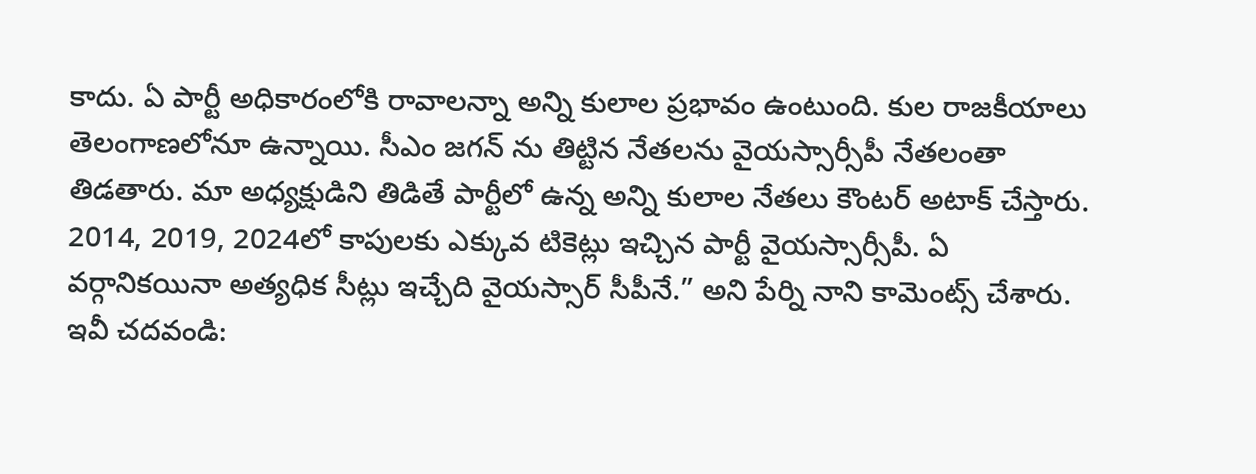కాదు. ఏ పార్టీ అధికారంలోకి రావాలన్నా అన్ని కులాల ప్రభావం ఉంటుంది. కుల రాజకీయాలు తెలంగాణలోనూ ఉన్నాయి. సీఎం జగన్ ను తిట్టిన నేతలను వైయస్సార్సీపీ నేతలంతా తిడతారు. మా అధ్యక్షుడిని తిడితే పార్టీలో ఉన్న అన్ని కులాల నేతలు కౌంటర్ అటాక్ చేస్తారు. 2014, 2019, 2024లో కాపులకు ఎక్కువ టికెట్లు ఇచ్చిన పార్టీ వైయస్సార్సీపీ. ఏ వర్గానికయినా అత్యధిక సీట్లు ఇచ్చేది వైయస్సార్ సీపీనే.” అని పేర్ని నాని కామెంట్స్ చేశారు.
ఇవీ చదవండి: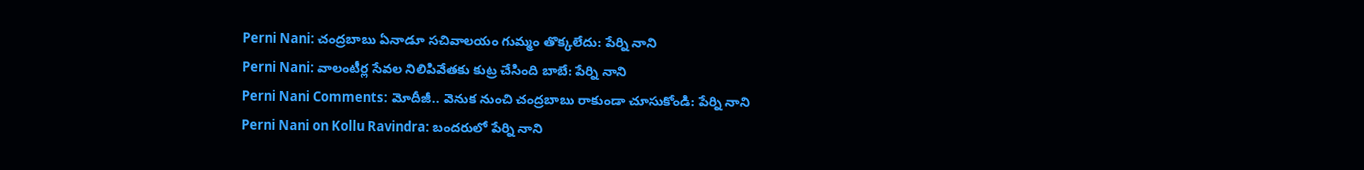Perni Nani: చంద్రబాబు ఏనాడూ సచివాలయం గుమ్మం తొక్కలేదు: పేర్ని నాని
Perni Nani: వాలంటీర్ల సేవల నిలిపివేతకు కుట్ర చేసింది బాబే: పేర్ని నాని
Perni Nani Comments: మోదీజీ.. వెనుక నుంచి చంద్రబాబు రాకుండా చూసుకోండి: పేర్ని నాని
Perni Nani on Kollu Ravindra: బందరులో పేర్ని నాని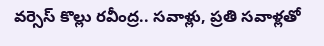వర్సెస్ కొల్లు రవీంద్ర.. సవాళ్లు, ప్రతి సవాళ్లతో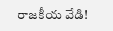రాజకీయ వేడి!